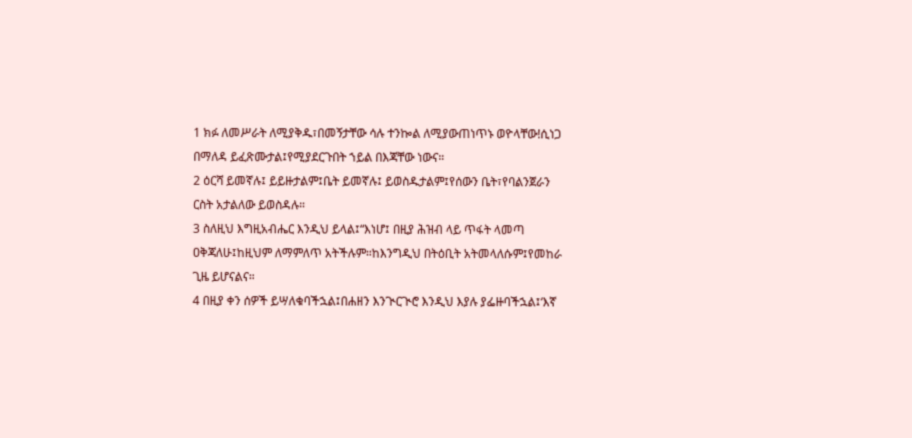1 ክፉ ለመሥራት ለሚያቅዱ፣በመኝታቸው ሳሉ ተንኰል ለሚያውጠነጥኑ ወዮላቸው!ሲነጋ በማለዳ ይፈጽሙታል፤የሚያደርጉበት ኀይል በእጃቸው ነውና።
2 ዕርሻ ይመኛሉ፤ ይይዙታልም፤ቤት ይመኛሉ፤ ይወስዱታልም፤የሰውን ቤት፣የባልንጀራን ርስት አታልለው ይወስዳሉ።
3 ስለዚህ እግዚአብሔር እንዲህ ይላል፤“እነሆ፤ በዚያ ሕዝብ ላይ ጥፋት ላመጣ ዐቅጃለሁ፤ከዚህም ለማምለጥ አትችሉም።ከእንግዲህ በትዕቢት አትመላለሱም፤የመከራ ጊዜ ይሆናልና።
4 በዚያ ቀን ሰዎች ይሣለቁባችኋል፤በሐዘን እንጒርጒሮ እንዲህ እያሉ ያፌዙባችኋል፤‘እኛ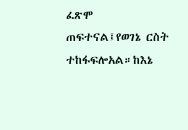ፈጽሞ ጠፍተናል፤የወገኔ ርስት ተከፋፍሎአል።ከእኔ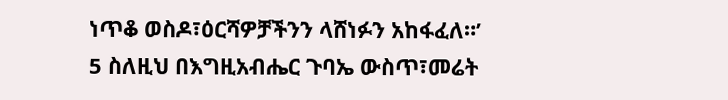ነጥቆ ወስዶ፣ዕርሻዎቻችንን ላሸነፉን አከፋፈለ።’
5 ስለዚህ በእግዚአብሔር ጉባኤ ውስጥ፣መሬት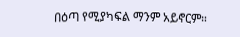በዕጣ የሚያካፍል ማንም አይኖርም።